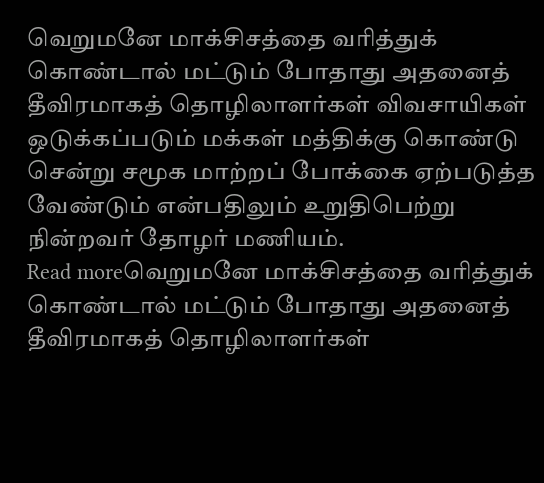வெறுமனே மாக்சிசத்தை வரித்துக் கொண்டால் மட்டும் போதாது அதனைத் தீவிரமாகத் தொழிலாளர்கள் விவசாயிகள் ஒடுக்கப்படும் மக்கள் மத்திக்கு கொண்டு சென்று சமூக மாற்றப் போக்கை ஏற்படுத்த வேண்டும் என்பதிலும் உறுதிபெற்று நின்றவர் தோழர் மணியம்.
Read moreவெறுமனே மாக்சிசத்தை வரித்துக் கொண்டால் மட்டும் போதாது அதனைத் தீவிரமாகத் தொழிலாளர்கள்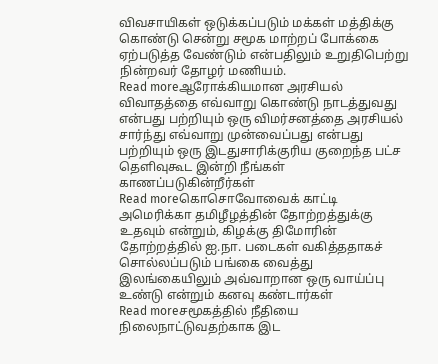விவசாயிகள் ஒடுக்கப்படும் மக்கள் மத்திக்கு கொண்டு சென்று சமூக மாற்றப் போக்கை ஏற்படுத்த வேண்டும் என்பதிலும் உறுதிபெற்று நின்றவர் தோழர் மணியம்.
Read moreஆரோக்கியமான அரசியல் விவாதத்தை எவ்வாறு கொண்டு நாடத்துவது என்பது பற்றியும் ஒரு விமர்சனத்தை அரசியல் சார்ந்து எவ்வாறு முன்வைப்பது என்பது பற்றியும் ஒரு இடதுசாரிக்குரிய குறைந்த பட்ச தெளிவுகூட இன்றி நீங்கள் காணப்படுகின்றீர்கள்
Read moreகொசொவோவைக் காட்டி அமெரிக்கா தமிழீழத்தின் தோற்றத்துக்கு உதவும் என்றும், கிழக்கு திமோரின் தோற்றத்தில் ஐ.நா. படைகள் வகித்ததாகச் சொல்லப்படும் பங்கை வைத்து இலங்கையிலும் அவ்வாறான ஒரு வாய்ப்பு உண்டு என்றும் கனவு கண்டார்கள்
Read moreசமூகத்தில் நீதியை நிலைநாட்டுவதற்காக இட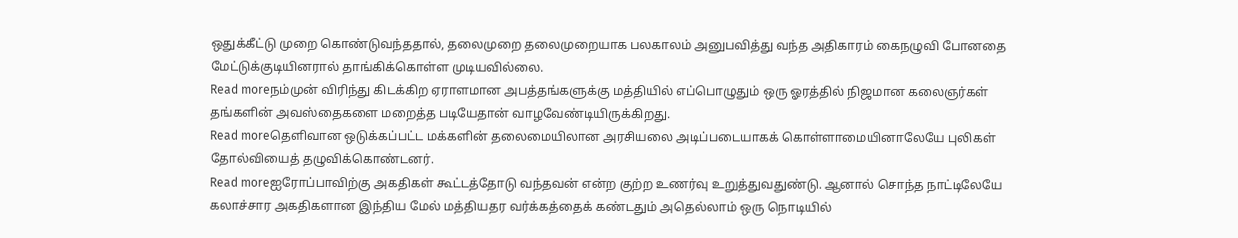ஒதுக்கீட்டு முறை கொண்டுவந்ததால், தலைமுறை தலைமுறையாக பலகாலம் அனுபவித்து வந்த அதிகாரம் கைநழுவி போனதை மேட்டுக்குடியினரால் தாங்கிக்கொள்ள முடியவில்லை.
Read moreநம்முன் விரிந்து கிடக்கிற ஏராளமான அபத்தங்களுக்கு மத்தியில் எப்பொழுதும் ஒரு ஓரத்தில் நிஜமான கலைஞர்கள் தங்களின் அவஸ்தைகளை மறைத்த படியேதான் வாழவேண்டியிருக்கிறது.
Read moreதெளிவான ஒடுக்கப்பட்ட மக்களின் தலைமையிலான அரசியலை அடிப்படையாகக் கொள்ளாமையினாலேயே புலிகள் தோல்வியைத் தழுவிக்கொண்டனர்.
Read moreஐரோப்பாவிற்கு அகதிகள் கூட்டத்தோடு வந்தவன் என்ற குற்ற உணர்வு உறுத்துவதுண்டு. ஆனால் சொந்த நாட்டிலேயே கலாச்சார அகதிகளான இந்திய மேல் மத்தியதர வர்க்கத்தைக் கண்டதும் அதெல்லாம் ஒரு நொடியில்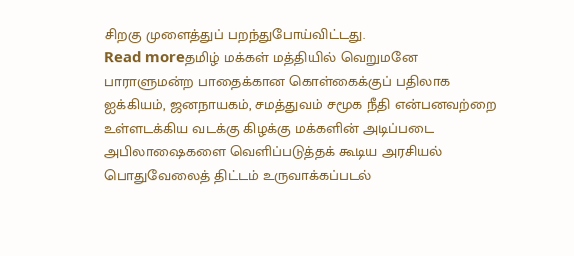சிறகு முளைத்துப் பறந்துபோய்விட்டது.
Read moreதமிழ் மக்கள் மத்தியில் வெறுமனே பாராளுமன்ற பாதைக்கான கொள்கைக்குப் பதிலாக ஐக்கியம், ஜனநாயகம், சமத்துவம் சமூக நீதி என்பனவற்றை உள்ளடக்கிய வடக்கு கிழக்கு மக்களின் அடிப்படை அபிலாஷைகளை வெளிப்படுத்தக் கூடிய அரசியல் பொதுவேலைத் திட்டம் உருவாக்கப்படல்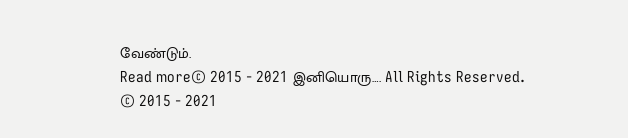வேண்டும்.
Read more© 2015 - 2021 இனியொரு…. All Rights Reserved.
© 2015 - 2021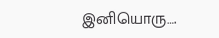இனியொரு….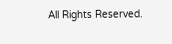All Rights Reserved.